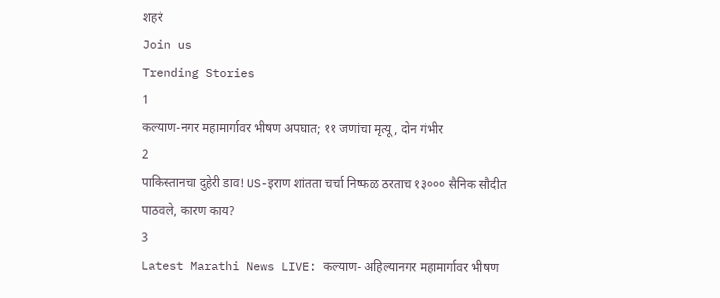शहरं
Join us
Trending Stories
1
कल्याण-नगर महामार्गावर भीषण अपघात; ११ जणांचा मृत्यू, दोन गंभीर
2
पाकिस्तानचा दुहेरी डाव! US-इराण शांतता चर्चा निष्फळ ठरताच १३००० सैनिक सौदीत पाठवले, कारण काय?
3
Latest Marathi News LIVE: कल्याण- अहिल्यानगर महामार्गावर भीषण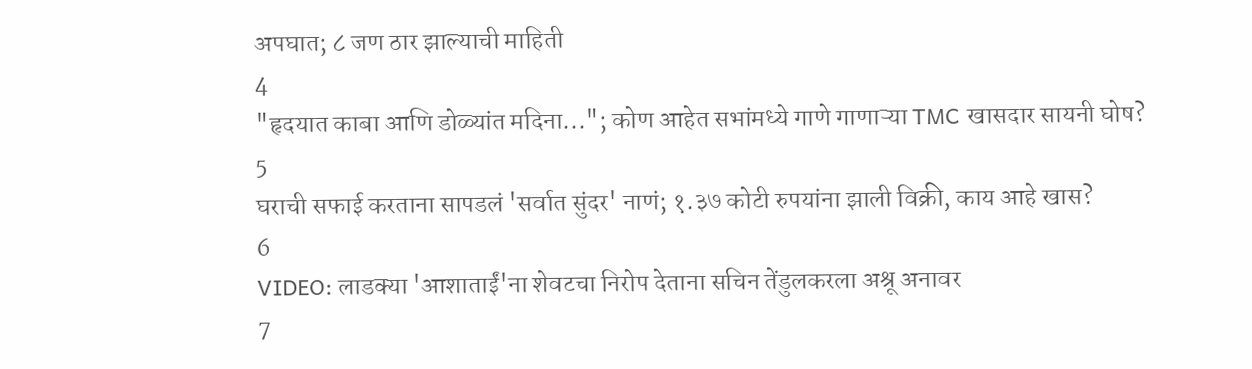अपघात; ८ जण ठार झाल्याची माहिती
4
"हृदयात काबा आणि डोळ्यांत मदिना..."; कोण आहेत सभांमध्ये गाणे गाणाऱ्या TMC खासदार सायनी घोष?
5
घराची सफाई करताना सापडलं 'सर्वात सुंदर' नाणं; १.३७ कोटी रुपयांना झाली विक्री, काय आहे खास?
6
VIDEO: लाडक्या 'आशाताईं'ना शेवटचा निरोप देताना सचिन तेंडुलकरला अश्रू अनावर
7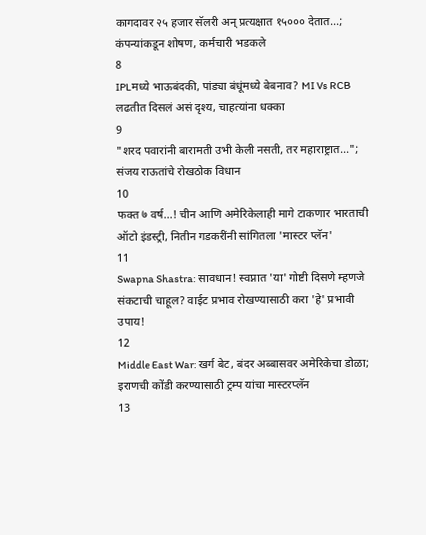कागदावर २५ हजार सॅलरी अन् प्रत्यक्षात १५००० देतात...; कंपन्यांकडून शोषण, कर्मचारी भडकले
8
IPLमध्ये भाऊबंदकी, पांड्या बंधूंमध्ये बेबनाव? MI Vs RCB लढतीत दिसलं असं दृश्य, चाहत्यांना धक्का
9
"शरद पवारांनी बारामती उभी केली नसती, तर महाराष्ट्रात..."; संजय राऊतांचे रोखठोक विधान
10
फक्त ७ वर्ष...! चीन आणि अमेरिकेलाही मागे टाकणार भारताची ऑटो इंडस्ट्री, नितीन गडकरींनी सांगितला 'मास्टर प्लॅन'
11
Swapna Shastra: सावधान! स्वप्नात 'या' गोष्टी दिसणे म्हणजे संकटाची चाहूल? वाईट प्रभाव रोखण्यासाठी करा 'हे' प्रभावी उपाय!
12
Middle East War: खर्ग बेट, बंदर अब्बासवर अमेरिकेचा डोळा; इराणची कोंडी करण्यासाठी ट्रम्प यांचा मास्टरप्लॅन
13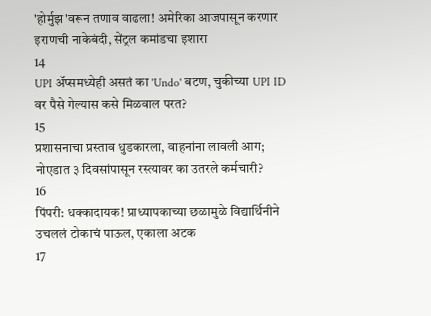'होर्मुझ'वरून तणाव वाढला! अमेरिका आजपासून करणार इराणची नाकेबंदी, सेंट्रल कमांडचा इशारा
14
UPI अ‍ॅप्समध्येही असतं का 'Undo' बटण, चुकीच्या UPI ID वर पैसे गेल्यास कसे मिळवाल परत?
15
प्रशासनाचा प्रस्ताव धुडकारला, वाहनांना लावली आग; नोएडात ३ दिवसांपासून रस्त्यावर का उतरले कर्मचारी?
16
पिंपरी: धक्कादायक! प्राध्यापकाच्या छळामुळे विद्यार्थिनीने उचललं टोकाचं पाऊल, एकाला अटक
17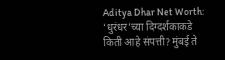Aditya Dhar Net Worth: ‘धुरंधर’च्या दिग्दर्शकाकडे किती आहे संपत्ती? मुंबई ते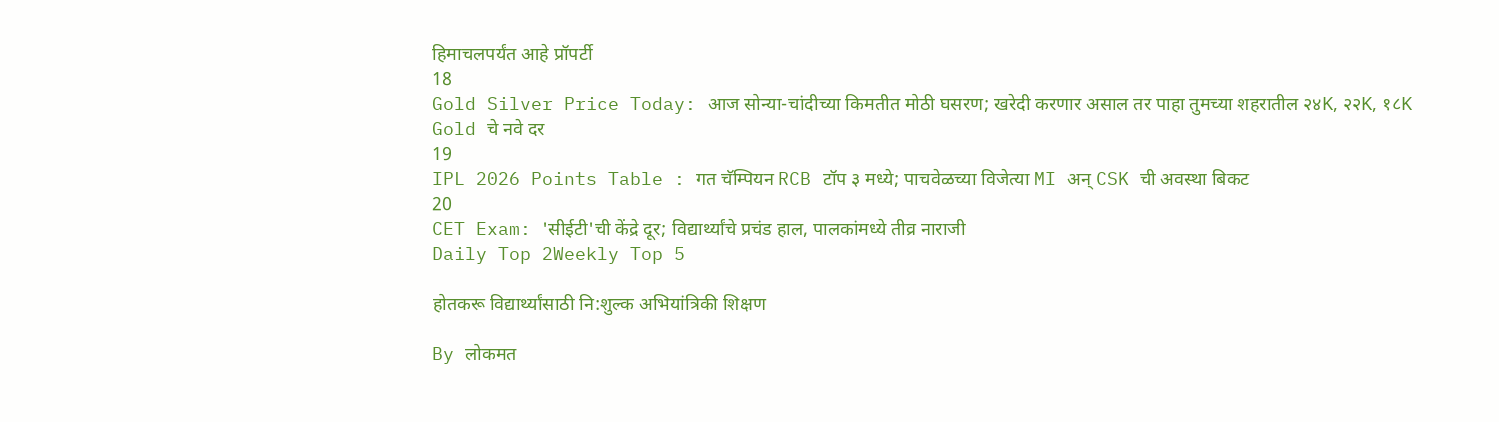हिमाचलपर्यंत आहे प्रॉपर्टी
18
Gold Silver Price Today: आज सोन्या-चांदीच्या किमतीत मोठी घसरण; खरेदी करणार असाल तर पाहा तुमच्या शहरातील २४K, २२K, १८K Gold चे नवे दर
19
IPL 2026 Points Table : गत चॅम्पियन RCB टॉप ३ मध्ये; पाचवेळच्या विजेत्या MI अन् CSK ची अवस्था बिकट
20
CET Exam: 'सीईटी'ची केंद्रे दूर; विद्यार्थ्यांचे प्रचंड हाल, पालकांमध्ये तीव्र नाराजी
Daily Top 2Weekly Top 5

होतकरू विद्यार्थ्यांसाठी नि:शुल्क अभियांत्रिकी शिक्षण

By लोकमत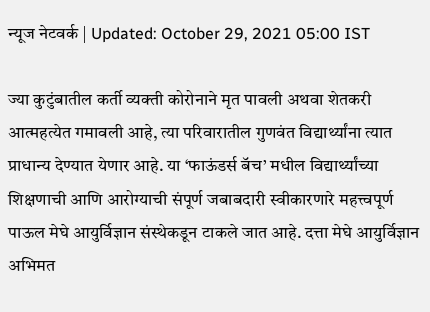न्यूज नेटवर्क | Updated: October 29, 2021 05:00 IST

ज्या कुटुंबातील कर्ती व्यक्ती कोरोनाने मृत पावली अथवा शेतकरी आत्महत्येत गमावली आहे, त्या परिवारातील गुणवंत विद्यार्थ्यांना त्यात प्राधान्य देण्यात येणार आहे. या ‘फाऊंडर्स बॅच’ मधील विद्यार्थ्यांच्या शिक्षणाची आणि आरोग्याची संपूर्ण जबाबदारी स्वीकारणारे महत्त्वपूर्ण पाऊल मेघे आयुर्विज्ञान संस्थेकडून टाकले जात आहे. दत्ता मेघे आयुर्विज्ञान अभिमत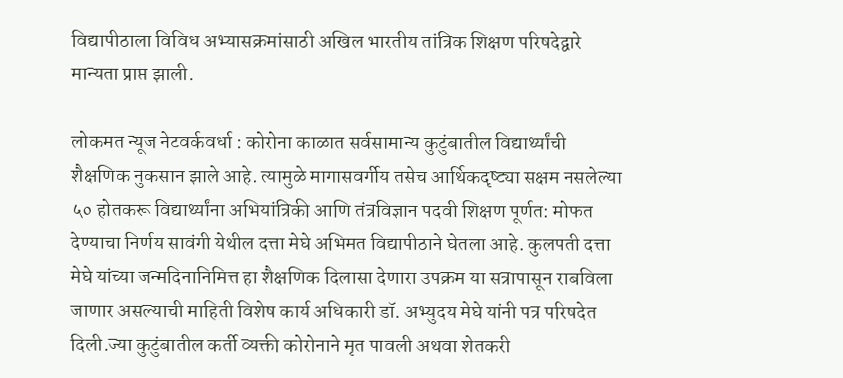विद्यापीठाला विविध अभ्यासक्रमांसाठी अखिल भारतीय तांत्रिक शिक्षण परिषदेद्वारे मान्यता प्राप्त झाली.

लोकमत न्यूज नेटवर्कवर्धा : कोरोना काळात सर्वसामान्य कुटुंबातील विद्यार्थ्यांची शैक्षणिक नुकसान झाले आहे. त्यामुळे मागासवर्गीय तसेच आर्थिकदृष्ट्या सक्षम नसलेल्या ५० होतकरू विद्यार्थ्यांना अभियांत्रिकी आणि तंत्रविज्ञान पदवी शिक्षण पूर्णत: मोफत देण्याचा निर्णय सावंगी येथील दत्ता मेघे अभिमत विद्यापीठाने घेतला आहे. कुलपती दत्ता मेघे यांच्या जन्मदिनानिमित्त हा शैक्षणिक दिलासा देणारा उपक्रम या सत्रापासून राबविला जाणार असल्याची माहिती विशेष कार्य अधिकारी डॉ. अभ्युदय मेघे यांनी पत्र परिषदेत दिली.ज्या कुटुंबातील कर्ती व्यक्ती कोरोनाने मृत पावली अथवा शेतकरी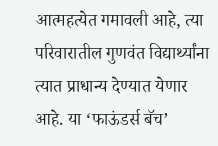आत्महत्येत गमावली आहे, त्या परिवारातील गुणवंत विद्यार्थ्यांना त्यात प्राधान्य देण्यात येणार आहे. या ‘फाऊंडर्स बॅच’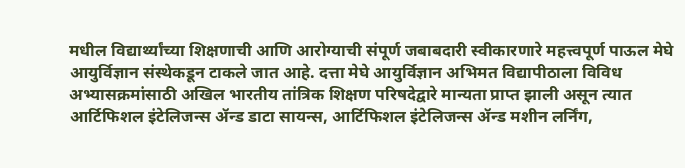मधील विद्यार्थ्यांच्या शिक्षणाची आणि आरोग्याची संपूर्ण जबाबदारी स्वीकारणारे महत्त्वपूर्ण पाऊल मेघे आयुर्विज्ञान संस्थेकडून टाकले जात आहे. दत्ता मेघे आयुर्विज्ञान अभिमत विद्यापीठाला विविध अभ्यासक्रमांसाठी अखिल भारतीय तांत्रिक शिक्षण परिषदेद्वारे मान्यता प्राप्त झाली असून त्यात आर्टिफिशल इंटेलिजन्स ॲन्ड डाटा सायन्स, आर्टिफिशल इंटेलिजन्स ॲन्ड मशीन लर्निंग,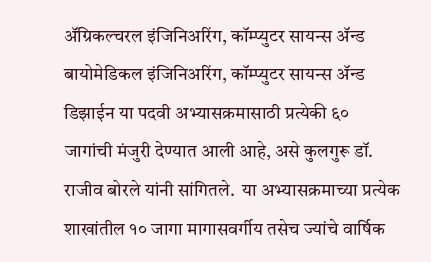ॲग्रिकल्चरल इंजिनिअरिंग, कॉम्प्युटर सायन्स ॲन्ड बायोमेडिकल इंजिनिअरिंग, कॉम्प्युटर सायन्स ॲन्ड डिझाईन या पदवी अभ्यासक्रमासाठी प्रत्येकी ६० जागांची मंजुरी देण्यात आली आहे, असे कुलगुरू डॉ. राजीव बोरले यांनी सांगितले.  या अभ्यासक्रमाच्या प्रत्येक शाखांतील १० जागा मागासवर्गीय तसेच ज्यांचे वार्षिक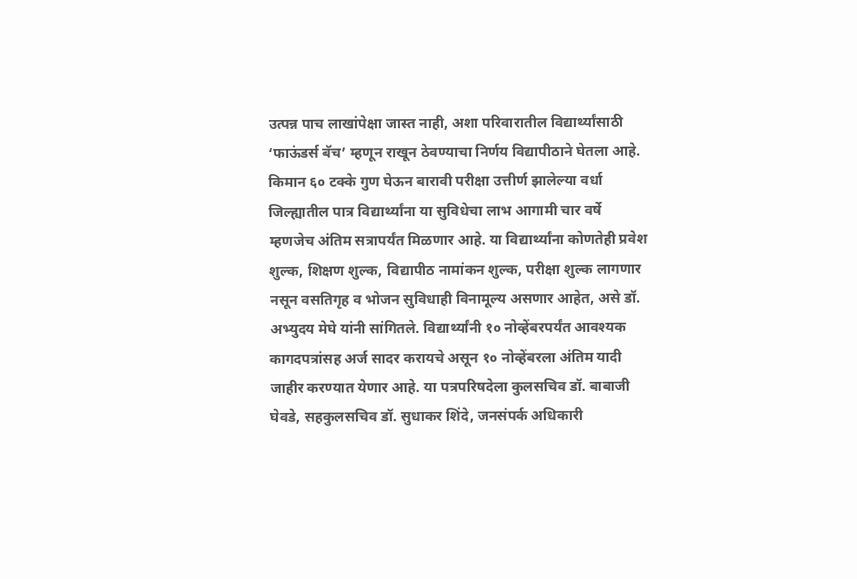उत्पन्न पाच लाखांपेक्षा जास्त नाही, अशा परिवारातील विद्यार्थ्यांसाठी ‘फाऊंडर्स बॅच’ म्हणून राखून ठेवण्याचा निर्णय विद्यापीठाने घेतला आहे. किमान ६० टक्के गुण घेऊन बारावी परीक्षा उत्तीर्ण झालेल्या वर्धा जिल्ह्यातील पात्र विद्यार्थ्यांना या सुविधेचा लाभ आगामी चार वर्षे म्हणजेच अंतिम सत्रापर्यंत मिळणार आहे. या विद्यार्थ्यांना कोणतेही प्रवेश शुल्क, शिक्षण शुल्क, विद्यापीठ नामांकन शुल्क, परीक्षा शुल्क लागणार नसून वसतिगृह व भोजन सुविधाही विनामूल्य असणार आहेत, असे डॉ. अभ्युदय मेघे यांनी सांगितले. विद्यार्थ्यांनी १० नोव्हेंबरपर्यंत आवश्यक कागदपत्रांसह अर्ज सादर करायचे असून १० नोव्हेंबरला अंतिम यादी जाहीर करण्यात येणार आहे. या पत्रपरिषदेला कुलसचिव डॉ. बाबाजी घेवडे, सहकुलसचिव डॉ. सुधाकर शिंदे, जनसंपर्क अधिकारी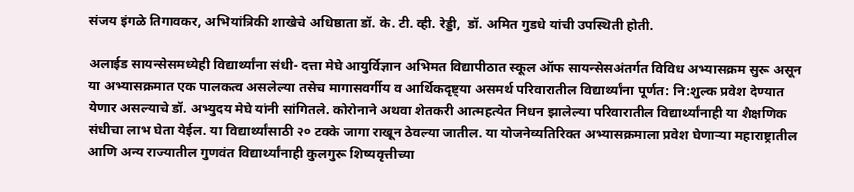संजय इंगळे तिगावकर, अभियांत्रिकी शाखेचे अधिष्ठाता डॉ. के. टी. व्ही. रेड्डी,  डॉ. अमित गुडधे यांची उपस्थिती होती.

अलाईड सायन्सेसमध्येही विद्यार्थ्यांना संधी- दत्ता मेघे आयुर्विज्ञान अभिमत विद्यापीठात स्कूल ऑफ सायन्सेसअंतर्गत विविध अभ्यासक्रम सुरू असून या अभ्यासक्रमात एक पालकत्व असलेल्या तसेच मागासवर्गीय व आर्थिकदृष्ट्या असमर्थ परिवारातील विद्यार्थ्यांना पूर्णत: नि:शुल्क प्रवेश देण्यात येणार असल्याचे डॉ. अभ्युदय मेघे यांनी सांगितले. कोरोनाने अथवा शेतकरी आत्महत्येत निधन झालेल्या परिवारातील विद्यार्थ्यांनाही या शैक्षणिक संधीचा लाभ घेता येईल. या विद्यार्थ्यांसाठी २० टक्के जागा राखून ठेवल्या जातील. या योजनेव्यतिरिक्त अभ्यासक्रमाला प्रवेश घेणाऱ्या महाराष्ट्रातील आणि अन्य राज्यातील गुणवंत विद्यार्थ्यांनाही कुलगुरू शिष्यवृत्तीच्या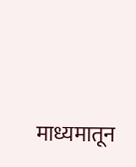माध्यमातून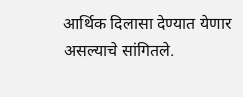आर्थिक दिलासा देण्यात येणार असल्याचे सांगितले.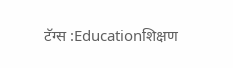टॅग्स :Educationशिक्षण